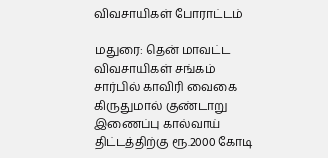விவசாயிகள் போராட்டம்

மதுரை: தென் மாவட்ட விவசாயிகள் சங்கம் சார்பில் காவிரி வைகை கிருதுமால் குண்டாறு இணைப்பு கால்வாய் திட்டத்திற்கு ரூ.2000 கோடி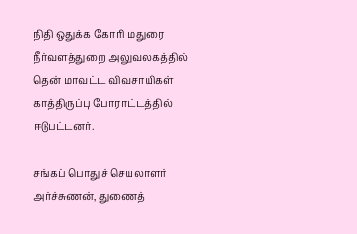நிதி ஒதுக்க கோரி மதுரை நீர்வளத்துறை அலுவலகத்தில் தென் மாவட்ட விவசாயிகள் காத்திருப்பு போராட்டத்தில் ஈடுபட்டனர்.

சங்கப் பொதுச் செயலாளர் அர்ச்சுணன், துணைத்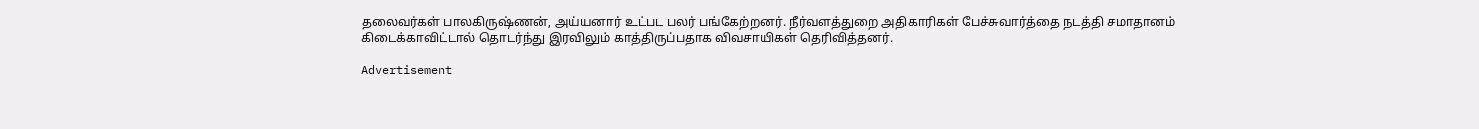தலைவர்கள் பாலகிருஷ்ணன், அய்யனார் உட்பட பலர் பங்கேற்றனர். நீர்வளத்துறை அதிகாரிகள் பேச்சுவார்த்தை நடத்தி சமாதானம் கிடைக்காவிட்டால் தொடர்ந்து இரவிலும் காத்திருப்பதாக விவசாயிகள் தெரிவித்தனர்.

Advertisement